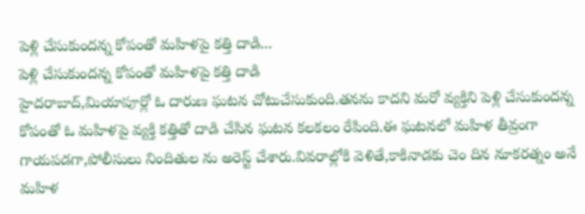పెళ్లి చేసుకుందన్న కోపంతో మహిళపై కత్తి దాడి...
పెళ్లి చేసుకుందన్న కోపంతో మహిళపై కత్తి దాడి
హైదరాబాద్,మియాపూర్లో ఓ దారుణ ఘటన చోటుచేసుకుంది.తనను కాదని మరో వ్యక్తిని పెళ్లి చేసుకుందన్న కోపంతో ఓ మహిళపై వ్యక్తి కత్తితో దాడి చేసిన ఘటన కలకలం రేపింది.ఈ ఘటనలో మహిళ తీవ్రంగా గాయపడగా,పోలీసులు నిందితుల ను అరెస్ట్ చేశారు.వివరాల్లోకి వెళితే,కాకినాడకు చెం దిన నూకరత్నం అనే మహిళ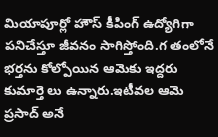మియాపూర్లో హౌస్ కీపింగ్ ఉద్యోగిగా పనిచేస్తూ జీవనం సాగిస్తోంది.గ తంలోనే భర్తను కోల్పోయిన ఆమెకు ఇద్దరు కుమార్తె లు ఉన్నారు.ఇటీవల ఆమె ప్రసాద్ అనే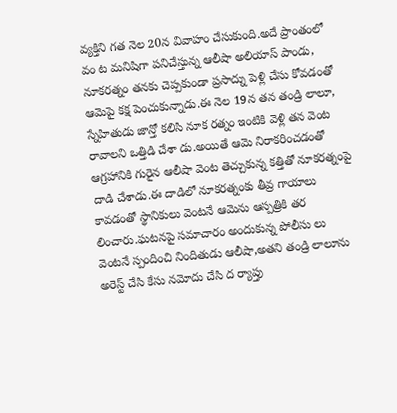వ్యక్తిని గత నెల 20న వివాహం చేసుకుంది.అదే ప్రాంతంలో వం ట మనిషిగా పనిచేస్తున్న ఆలీషా అలియాస్ పాండు, నూకరత్నం తనకు చెప్పకుండా ప్రసాద్ను పెళ్లి చేసు కోవడంతో ఆమెపై కక్ష పెంచుకున్నాడు.ఈ నెల 19న తన తండ్రి లాలూ, స్నేహితుడు జాన్తో కలిసి నూక రత్నం ఇంటికి వెళ్లి తన వెంట రావాలని ఒత్తిడి చేశా డు.అయితే ఆమె నిరాకరించడంతో ఆగ్రహానికి గురైన ఆలీషా వెంట తెచ్చుకున్న కత్తితో నూకరత్నంపై దాడి చేశాడు.ఈ దాడిలో నూకరత్నంకు తీవ్ర గాయాలు కావడంతో స్థానికులు వెంటనే ఆమెను ఆస్పత్రికి తర లించారు.ఘటనపై సమాచారం అందుకున్న పోలీసు లు వెంటనే స్పందించి నిందితుడు ఆలీషా,అతని తండ్రి లాలూను అరెస్ట్ చేసి కేసు నమోదు చేసి ద ర్యాప్తు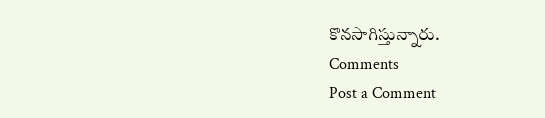కొనసాగిస్తున్నారు.
Comments
Post a Comment